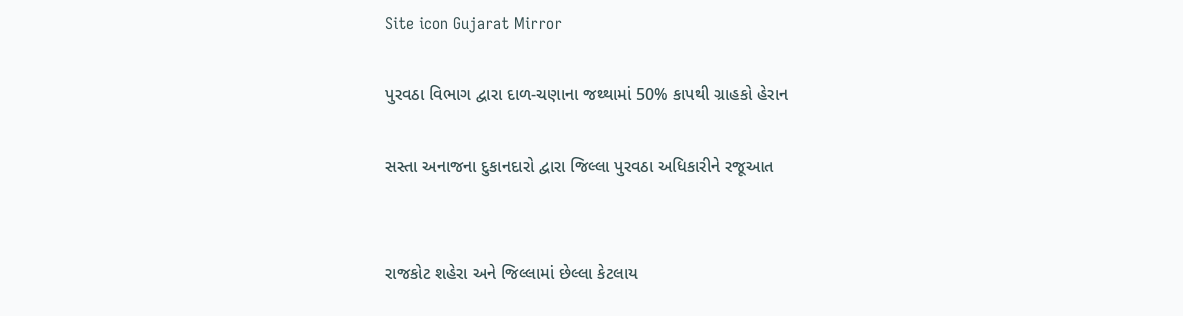Site icon Gujarat Mirror

પુરવઠા વિભાગ દ્વારા દાળ-ચણાના જથ્થામાં 50% કાપથી ગ્રાહકો હેરાન

સસ્તા અનાજના દુકાનદારો દ્વારા જિલ્લા પુરવઠા અધિકારીને રજૂઆત


રાજકોટ શહેરા અને જિલ્લામાં છેલ્લા કેટલાય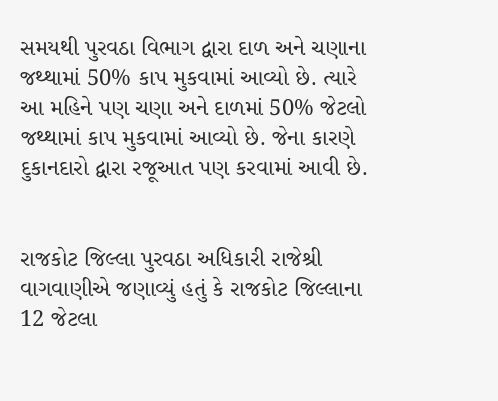સમયથી પુરવઠા વિભાગ દ્વારા દાળ અને ચણાના જથ્થામાં 50% કાપ મુકવામાં આવ્યો છે. ત્યારે આ મહિને પણ ચણા અને દાળમાં 50% જેટલો જથ્થામાં કાપ મુકવામાં આવ્યો છે. જેના કારણે દુકાનદારો દ્વારા રજૂઆત પણ કરવામાં આવી છે.


રાજકોટ જિલ્લા પુરવઠા અધિકારી રાજેશ્રી વાગવાણીએ જણાવ્યું હતું કે રાજકોટ જિલ્લાના 12 જેટલા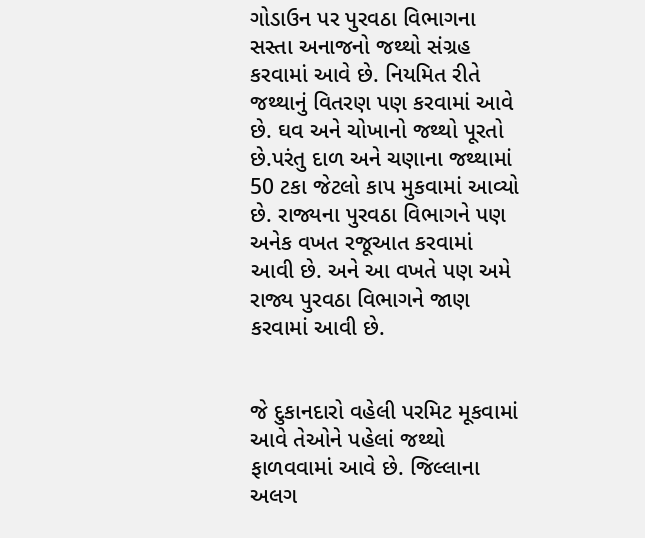ગોડાઉન પર પુરવઠા વિભાગના સસ્તા અનાજનો જથ્થો સંગ્રહ કરવામાં આવે છે. નિયમિત રીતે જથ્થાનું વિતરણ પણ કરવામાં આવે છે. ઘવ અને ચોખાનો જથ્થો પૂરતો છે.પરંતુ દાળ અને ચણાના જથ્થામાં 50 ટકા જેટલો કાપ મુકવામાં આવ્યો છે. રાજ્યના પુરવઠા વિભાગને પણ અનેક વખત રજૂઆત કરવામાં આવી છે. અને આ વખતે પણ અમે રાજ્ય પુરવઠા વિભાગને જાણ કરવામાં આવી છે.


જે દુકાનદારો વહેલી પરમિટ મૂકવામાં આવે તેઓને પહેલાં જથ્થો ફાળવવામાં આવે છે. જિલ્લાના અલગ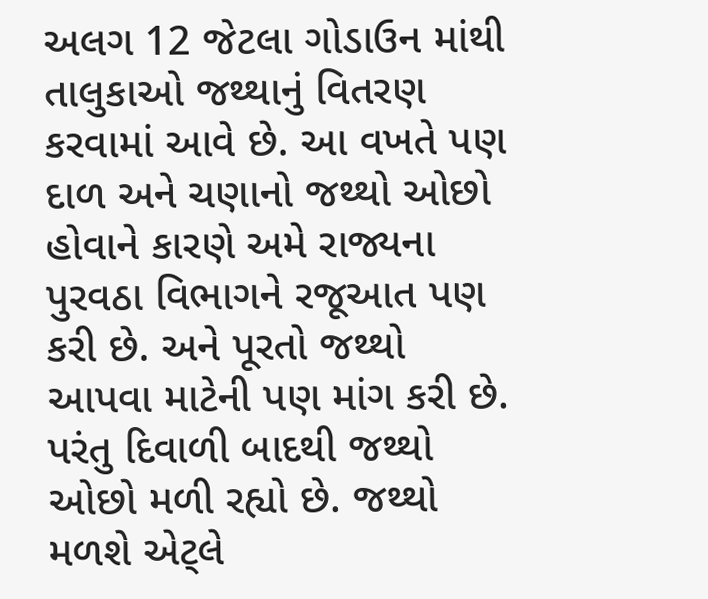અલગ 12 જેટલા ગોડાઉન માંથી તાલુકાઓ જથ્થાનું વિતરણ કરવામાં આવે છે. આ વખતે પણ દાળ અને ચણાનો જથ્થો ઓછો હોવાને કારણે અમે રાજ્યના પુરવઠા વિભાગને રજૂઆત પણ કરી છે. અને પૂરતો જથ્થો આપવા માટેની પણ માંગ કરી છે. પરંતુ દિવાળી બાદથી જથ્થો ઓછો મળી રહ્યો છે. જથ્થો મળશે એટ્લે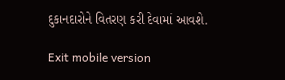દુકાનદારોને વિતરણ કરી દેવામાં આવશે.

Exit mobile version